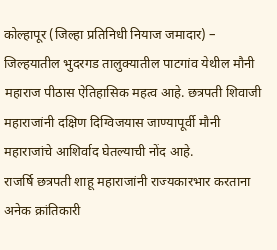कोल्हापूर (जिल्हा प्रतिनिधी नियाज जमादार) – जिल्हयातील भुदरगड तालुक्यातील पाटगांव येथील मौनी महाराज पीठास ऐतिहासिक महत्व आहे. छत्रपती शिवाजी महाराजांनी दक्षिण दिग्विजयास जाण्यापूर्वी मौनी महाराजांचे आशिर्वाद घेतल्याची नोंद आहे.
राजर्षि छत्रपती शाहू महाराजांनी राज्यकारभार करताना अनेक क्रांतिकारी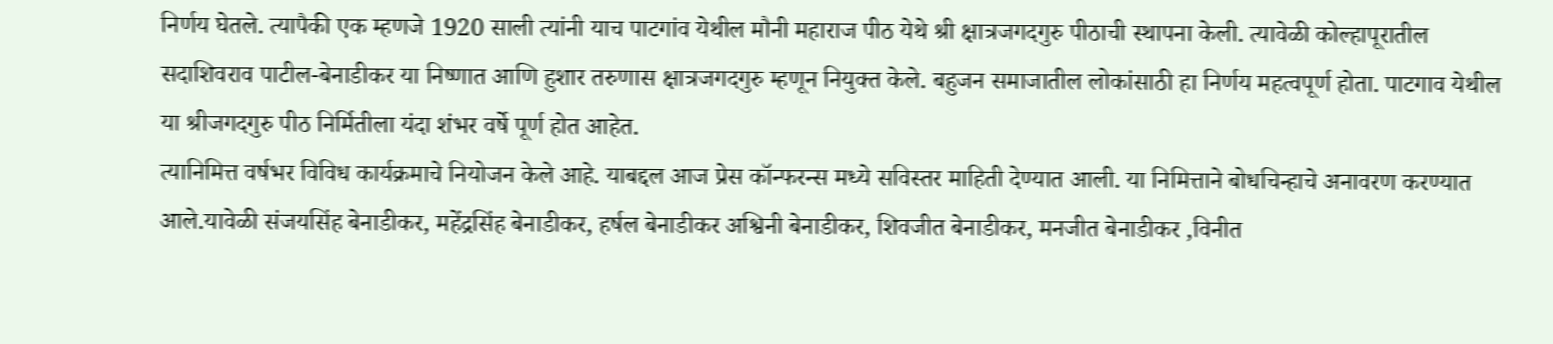निर्णय घेतले. त्यापैकी एक म्हणजे 1920 साली त्यांनी याच पाटगांव येथील मौनी महाराज पीठ येथे श्री क्षात्रजगदगुरु पीठाची स्थापना केली. त्यावेळी कोल्हापूरातील सदाशिवराव पाटील-बेनाडीकर या निष्णात आणि हुशार तरुणास क्षात्रजगदगुरु म्हणून नियुक्त केले. बहुजन समाजातील लोकांसाठी हा निर्णय महत्वपूर्ण होता. पाटगाव येथील या श्रीजगदगुरु पीठ निर्मितीला यंदा शंभर वर्षे पूर्ण होत आहेत.
त्यानिमित्त वर्षभर विविध कार्यक्रमाचे नियोजन केले आहे. याबद्दल आज प्रेस कॉन्फरन्स मध्ये सविस्तर माहिती देण्यात आली. या निमित्ताने बोधचिन्हाचे अनावरण करण्यात आले.यावेळी संजयसिंह बेनाडीकर, महेंद्रसिंह बेनाडीकर, हर्षल बेनाडीकर अश्विनी बेनाडीकर, शिवजीत बेनाडीकर, मनजीत बेनाडीकर ,विनीत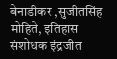बेनाडीकर ,सुजीतसिंह मोहिते, इतिहास संशोधक इंद्रजीत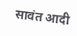सावंत आदी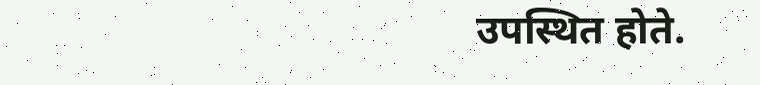उपस्थित होते.